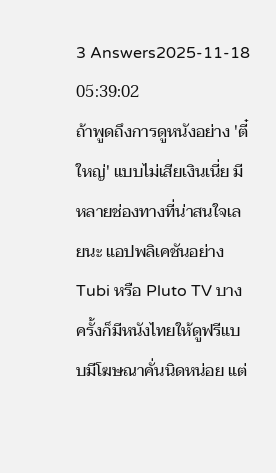3 Answers2025-11-18 05:39:02
ถ้าพูดถึงการดูหนังอย่าง 'ตี๋ใหญ่' แบบไม่เสียเงินเนี่ย มีหลายช่องทางที่น่าสนใจเลยนะ แอปพลิเคชันอย่าง Tubi หรือ Pluto TV บางครั้งก็มีหนังไทยให้ดูฟรีแบบมีโฆษณาคั่นนิดหน่อย แต่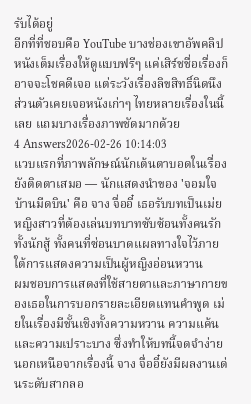รับได้อยู่
อีกที่ที่ชอบคือ YouTube บางช่องเขาอัพคลิปหนังเต็มเรื่องให้ดูแบบฟรีๆ แค่เสิร์ชชื่อเรื่องก็อาจจะโชคดีเจอ แต่ระวังเรื่องลิขสิทธิ์นิดนึง ส่วนตัวเคยเจอหนังเก่าๆ ไทยหลายเรื่องในนี้เลย แถมบางเรื่องภาพชัดมากด้วย
4 Answers2026-02-26 10:14:03
แวบแรกที่ภาพลักษณ์นักเต้นตาบอดในเรื่องยังติดตาเสมอ — นักแสดงนำของ 'จอมใจบ้านมีดบิน' คือ จาง จื่ออี๋ เธอรับบทเป็นเม่ย หญิงสาวที่ต้องเล่นบทบาทซับซ้อนทั้งคนรัก ทั้งนักสู้ ทั้งคนที่ซ่อนบาดแผลทางใจไว้ภายใต้การแสดงความเป็นผู้หญิงอ่อนหวาน
ผมชอบการแสดงที่ใช้สายตาและภาษากายของเธอในการบอกรายละเอียดแทนคำพูด เม่ยในเรื่องมีชั้นเชิงทั้งความหวาน ความแค้น และความเปราะบาง ซึ่งทำให้บทนี้จดจำง่าย นอกเหนือจากเรื่องนี้ จาง จื่ออี๋ยังมีผลงานเด่นระดับสากลอ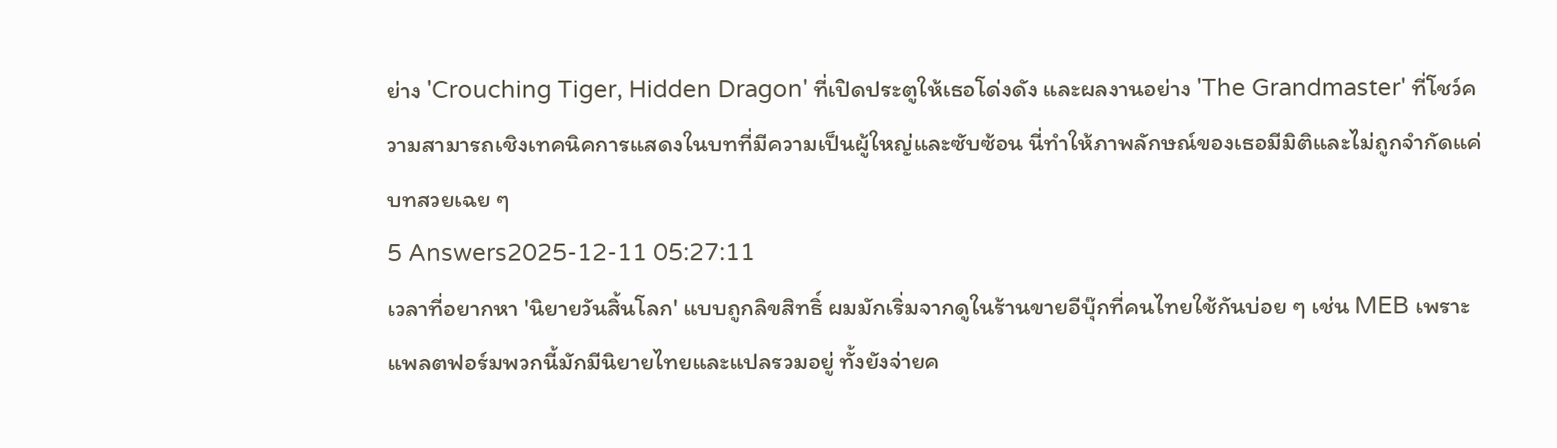ย่าง 'Crouching Tiger, Hidden Dragon' ที่เปิดประตูให้เธอโด่งดัง และผลงานอย่าง 'The Grandmaster' ที่โชว์ความสามารถเชิงเทคนิคการแสดงในบทที่มีความเป็นผู้ใหญ่และซับซ้อน นี่ทำให้ภาพลักษณ์ของเธอมีมิติและไม่ถูกจำกัดแค่บทสวยเฉย ๆ
5 Answers2025-12-11 05:27:11
เวลาที่อยากหา 'นิยายวันสิ้นโลก' แบบถูกลิขสิทธิ์ ผมมักเริ่มจากดูในร้านขายอีบุ๊กที่คนไทยใช้กันบ่อย ๆ เช่น MEB เพราะแพลตฟอร์มพวกนี้มักมีนิยายไทยและแปลรวมอยู่ ทั้งยังจ่ายค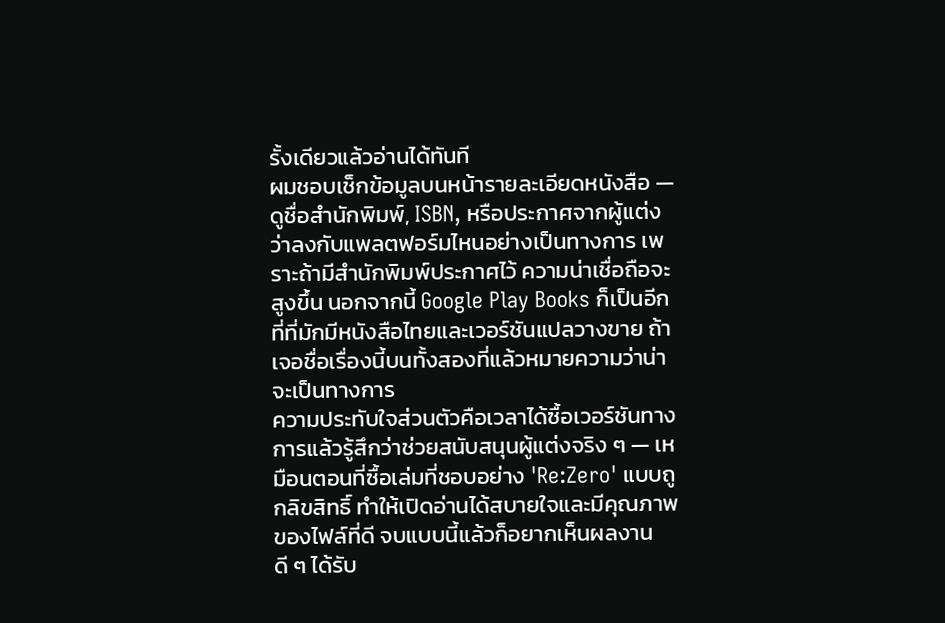รั้งเดียวแล้วอ่านได้ทันที
ผมชอบเช็กข้อมูลบนหน้ารายละเอียดหนังสือ — ดูชื่อสำนักพิมพ์, ISBN, หรือประกาศจากผู้แต่งว่าลงกับแพลตฟอร์มไหนอย่างเป็นทางการ เพราะถ้ามีสำนักพิมพ์ประกาศไว้ ความน่าเชื่อถือจะสูงขึ้น นอกจากนี้ Google Play Books ก็เป็นอีกที่ที่มักมีหนังสือไทยและเวอร์ชันแปลวางขาย ถ้าเจอชื่อเรื่องนี้บนทั้งสองที่แล้วหมายความว่าน่าจะเป็นทางการ
ความประทับใจส่วนตัวคือเวลาได้ซื้อเวอร์ชันทางการแล้วรู้สึกว่าช่วยสนับสนุนผู้แต่งจริง ๆ — เหมือนตอนที่ซื้อเล่มที่ชอบอย่าง 'Re:Zero' แบบถูกลิขสิทธิ์ ทำให้เปิดอ่านได้สบายใจและมีคุณภาพของไฟล์ที่ดี จบแบบนี้แล้วก็อยากเห็นผลงานดี ๆ ได้รับ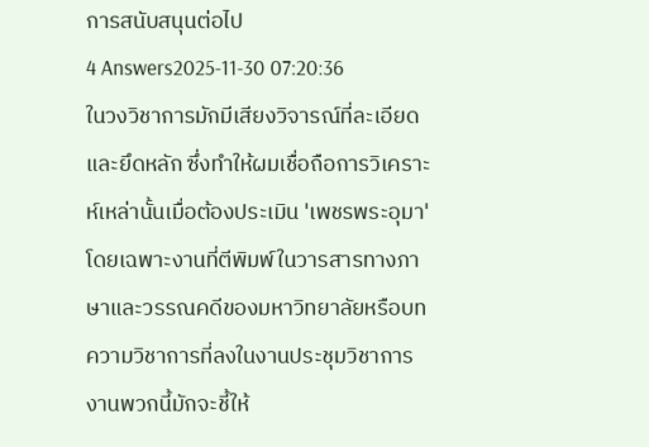การสนับสนุนต่อไป
4 Answers2025-11-30 07:20:36
ในวงวิชาการมักมีเสียงวิจารณ์ที่ละเอียดและยึดหลัก ซึ่งทำให้ผมเชื่อถือการวิเคราะห์เหล่านั้นเมื่อต้องประเมิน 'เพชรพระอุมา' โดยเฉพาะงานที่ตีพิมพ์ในวารสารทางภาษาและวรรณคดีของมหาวิทยาลัยหรือบทความวิชาการที่ลงในงานประชุมวิชาการ งานพวกนี้มักจะชี้ให้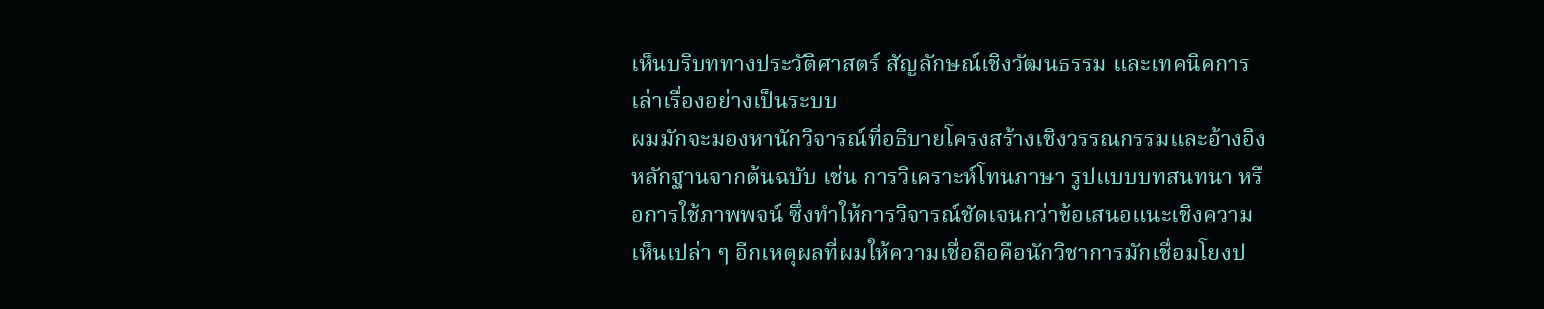เห็นบริบททางประวัติศาสตร์ สัญลักษณ์เชิงวัฒนธรรม และเทคนิคการเล่าเรื่องอย่างเป็นระบบ
ผมมักจะมองหานักวิจารณ์ที่อธิบายโครงสร้างเชิงวรรณกรรมและอ้างอิงหลักฐานจากต้นฉบับ เช่น การวิเคราะห์โทนภาษา รูปแบบบทสนทนา หรือการใช้ภาพพจน์ ซึ่งทำให้การวิจารณ์ชัดเจนกว่าข้อเสนอแนะเชิงความเห็นเปล่า ๆ อีกเหตุผลที่ผมให้ความเชื่อถือคือนักวิชาการมักเชื่อมโยงป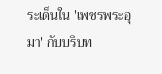ระเด็นใน 'เพชรพระอุมา' กับบริบท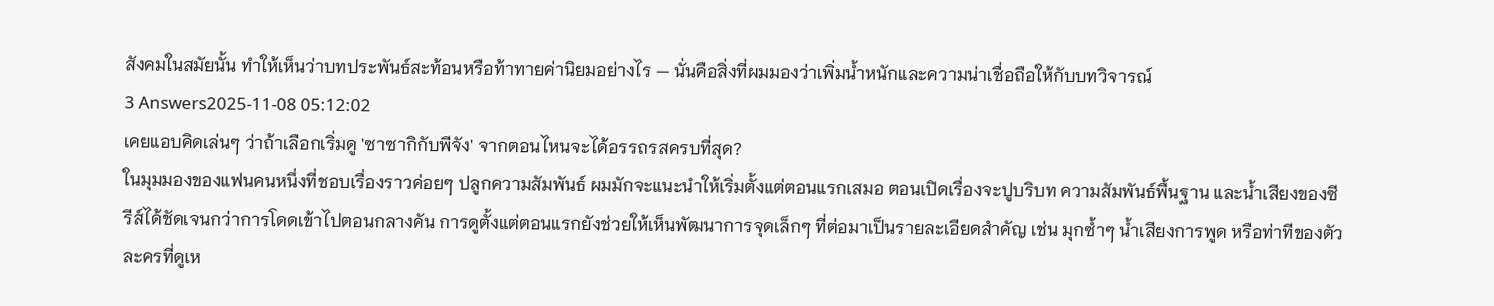สังคมในสมัยนั้น ทำให้เห็นว่าบทประพันธ์สะท้อนหรือท้าทายค่านิยมอย่างไร — นั่นคือสิ่งที่ผมมองว่าเพิ่มน้ำหนักและความน่าเชื่อถือให้กับบทวิจารณ์
3 Answers2025-11-08 05:12:02
เคยแอบคิดเล่นๆ ว่าถ้าเลือกเริ่มดู 'ซาซากิกับพีจัง' จากตอนไหนจะได้อรรถรสครบที่สุด?
ในมุมมองของแฟนคนหนึ่งที่ชอบเรื่องราวค่อยๆ ปลูกความสัมพันธ์ ผมมักจะแนะนำให้เริ่มตั้งแต่ตอนแรกเสมอ ตอนเปิดเรื่องจะปูบริบท ความสัมพันธ์พื้นฐาน และน้ำเสียงของซีรีส์ได้ชัดเจนกว่าการโดดเข้าไปตอนกลางคัน การดูตั้งแต่ตอนแรกยังช่วยให้เห็นพัฒนาการจุดเล็กๆ ที่ต่อมาเป็นรายละเอียดสำคัญ เช่น มุกซ้ำๆ น้ำเสียงการพูด หรือท่าทีของตัวละครที่ดูเห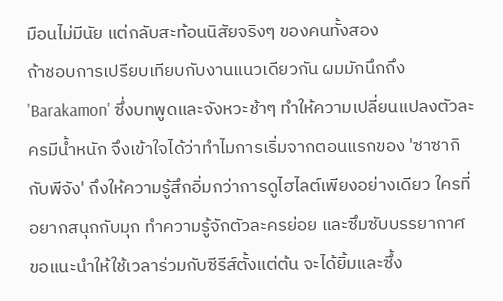มือนไม่มีนัย แต่กลับสะท้อนนิสัยจริงๆ ของคนทั้งสอง
ถ้าชอบการเปรียบเทียบกับงานแนวเดียวกัน ผมมักนึกถึง 'Barakamon' ซึ่งบทพูดและจังหวะช้าๆ ทำให้ความเปลี่ยนแปลงตัวละครมีน้ำหนัก จึงเข้าใจได้ว่าทำไมการเริ่มจากตอนแรกของ 'ซาซากิกับพีจัง' ถึงให้ความรู้สึกอิ่มกว่าการดูไฮไลต์เพียงอย่างเดียว ใครที่อยากสนุกกับมุก ทำความรู้จักตัวละครย่อย และซึมซับบรรยากาศ ขอแนะนำให้ใช้เวลาร่วมกับซีรีส์ตั้งแต่ต้น จะได้ยิ้มและซึ้ง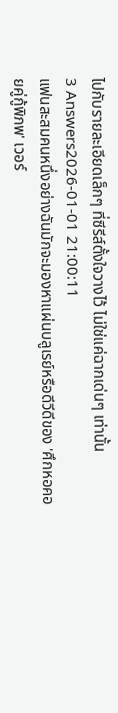ไปกับรายละเอียดเล็กๆ ที่ซีรีส์ตั้งใจวางไว้ ไม่ใช่แค่ฉากเด่นๆ เท่านั้น
3 Answers2026-01-01 21:00:11
แฟนสะสมคนหนึ่งอย่างฉันมักจะมองหาแผ่นบลูเรย์หรือดีวีดีของ 'ศึกหอคอยคู่กู้พิภพ' เวอร์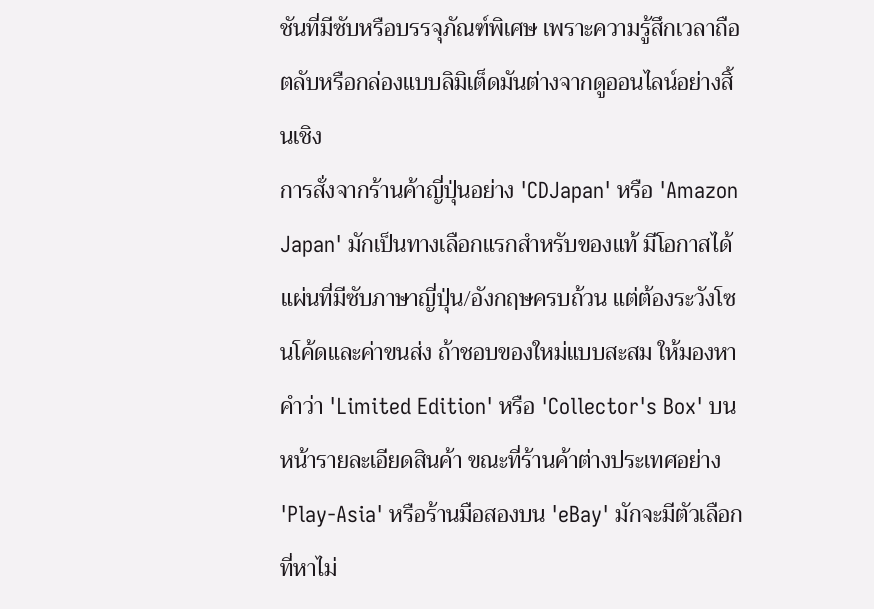ชันที่มีซับหรือบรรจุภัณฑ์พิเศษ เพราะความรู้สึกเวลาถือตลับหรือกล่องแบบลิมิเต็ดมันต่างจากดูออนไลน์อย่างสิ้นเชิง
การสั่งจากร้านค้าญี่ปุ่นอย่าง 'CDJapan' หรือ 'Amazon Japan' มักเป็นทางเลือกแรกสำหรับของแท้ มีโอกาสได้แผ่นที่มีซับภาษาญี่ปุ่น/อังกฤษครบถ้วน แต่ต้องระวังโซนโค้ดและค่าขนส่ง ถ้าชอบของใหม่แบบสะสม ให้มองหาคำว่า 'Limited Edition' หรือ 'Collector's Box' บนหน้ารายละเอียดสินค้า ขณะที่ร้านค้าต่างประเทศอย่าง 'Play-Asia' หรือร้านมือสองบน 'eBay' มักจะมีตัวเลือกที่หาไม่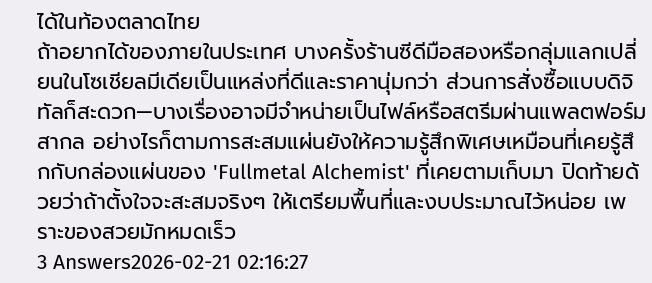ได้ในท้องตลาดไทย
ถ้าอยากได้ของภายในประเทศ บางครั้งร้านซีดีมือสองหรือกลุ่มแลกเปลี่ยนในโซเชียลมีเดียเป็นแหล่งที่ดีและราคานุ่มกว่า ส่วนการสั่งซื้อแบบดิจิทัลก็สะดวก—บางเรื่องอาจมีจำหน่ายเป็นไฟล์หรือสตรีมผ่านแพลตฟอร์มสากล อย่างไรก็ตามการสะสมแผ่นยังให้ความรู้สึกพิเศษเหมือนที่เคยรู้สึกกับกล่องแผ่นของ 'Fullmetal Alchemist' ที่เคยตามเก็บมา ปิดท้ายด้วยว่าถ้าตั้งใจจะสะสมจริงๆ ให้เตรียมพื้นที่และงบประมาณไว้หน่อย เพราะของสวยมักหมดเร็ว
3 Answers2026-02-21 02:16:27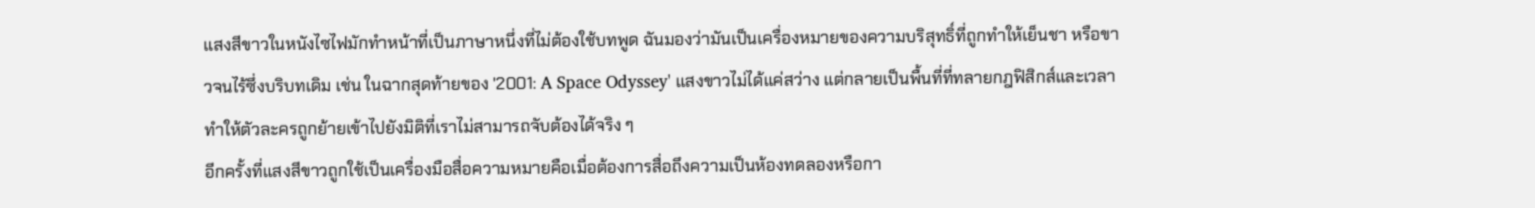แสงสีขาวในหนังไซไฟมักทำหน้าที่เป็นภาษาหนึ่งที่ไม่ต้องใช้บทพูด ฉันมองว่ามันเป็นเครื่องหมายของความบริสุทธิ์ที่ถูกทำให้เย็นชา หรือขาวจนไร้ซึ่งบริบทเดิม เช่น ในฉากสุดท้ายของ '2001: A Space Odyssey' แสงขาวไม่ได้แค่สว่าง แต่กลายเป็นพื้นที่ที่ทลายกฎฟิสิกส์และเวลา ทำให้ตัวละครถูกย้ายเข้าไปยังมิติที่เราไม่สามารถจับต้องได้จริง ๆ
อีกครั้งที่แสงสีขาวถูกใช้เป็นเครื่องมือสื่อความหมายคือเมื่อต้องการสื่อถึงความเป็นห้องทดลองหรือกา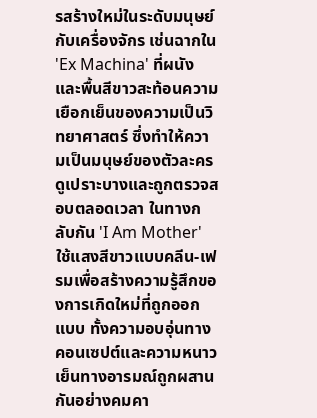รสร้างใหม่ในระดับมนุษย์กับเครื่องจักร เช่นฉากใน 'Ex Machina' ที่ผนังและพื้นสีขาวสะท้อนความเยือกเย็นของความเป็นวิทยาศาสตร์ ซึ่งทำให้ความเป็นมนุษย์ของตัวละครดูเปราะบางและถูกตรวจสอบตลอดเวลา ในทางกลับกัน 'I Am Mother' ใช้แสงสีขาวแบบคลีน-เฟรมเพื่อสร้างความรู้สึกของการเกิดใหม่ที่ถูกออกแบบ ทั้งความอบอุ่นทางคอนเซปต์และความหนาวเย็นทางอารมณ์ถูกผสานกันอย่างคมคา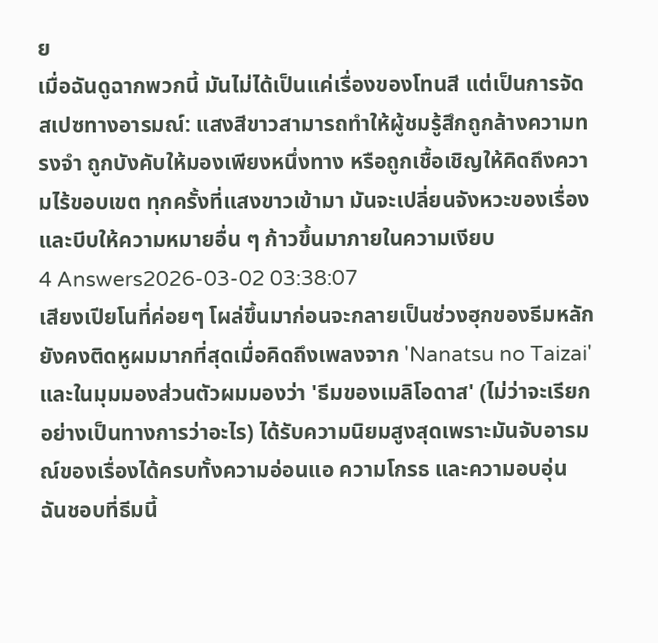ย
เมื่อฉันดูฉากพวกนี้ มันไม่ได้เป็นแค่เรื่องของโทนสี แต่เป็นการจัดสเปซทางอารมณ์: แสงสีขาวสามารถทำให้ผู้ชมรู้สึกถูกล้างความทรงจำ ถูกบังคับให้มองเพียงหนึ่งทาง หรือถูกเชื้อเชิญให้คิดถึงความไร้ขอบเขต ทุกครั้งที่แสงขาวเข้ามา มันจะเปลี่ยนจังหวะของเรื่องและบีบให้ความหมายอื่น ๆ ก้าวขึ้นมาภายในความเงียบ
4 Answers2026-03-02 03:38:07
เสียงเปียโนที่ค่อยๆ โผล่ขึ้นมาก่อนจะกลายเป็นช่วงฮุกของธีมหลักยังคงติดหูผมมากที่สุดเมื่อคิดถึงเพลงจาก 'Nanatsu no Taizai' และในมุมมองส่วนตัวผมมองว่า 'ธีมของเมลิโอดาส' (ไม่ว่าจะเรียกอย่างเป็นทางการว่าอะไร) ได้รับความนิยมสูงสุดเพราะมันจับอารมณ์ของเรื่องได้ครบทั้งความอ่อนแอ ความโกรธ และความอบอุ่น
ฉันชอบที่ธีมนี้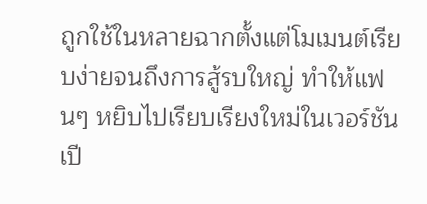ถูกใช้ในหลายฉากตั้งแต่โมเมนต์เรียบง่ายจนถึงการสู้รบใหญ่ ทำให้แฟนๆ หยิบไปเรียบเรียงใหม่ในเวอร์ชันเปี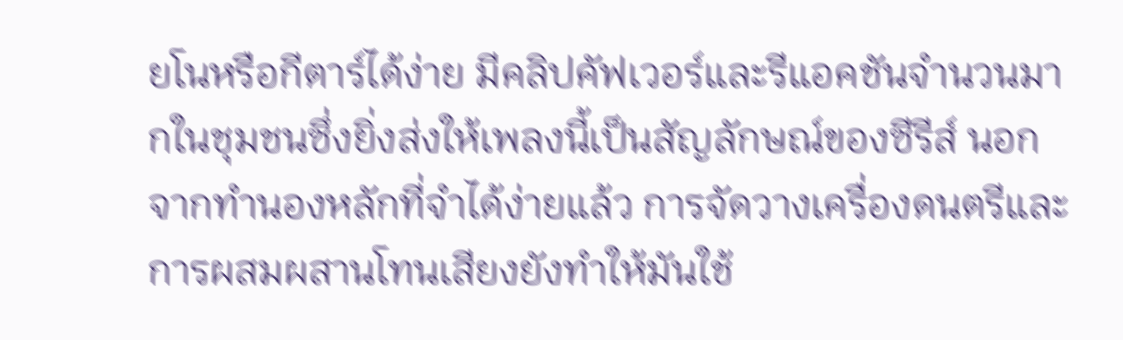ยโนหรือกีตาร์ได้ง่าย มีคลิปคัฟเวอร์และรีแอคชันจำนวนมากในชุมชนซึ่งยิ่งส่งให้เพลงนี้เป็นสัญลักษณ์ของซีรีส์ นอกจากทำนองหลักที่จำได้ง่ายแล้ว การจัดวางเครื่องดนตรีและการผสมผสานโทนเสียงยังทำให้มันใช้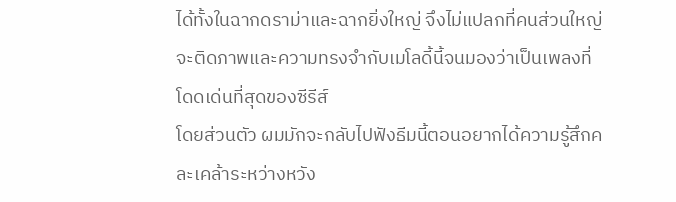ได้ทั้งในฉากดราม่าและฉากยิ่งใหญ่ จึงไม่แปลกที่คนส่วนใหญ่จะติดภาพและความทรงจำกับเมโลดี้นี้จนมองว่าเป็นเพลงที่โดดเด่นที่สุดของซีรีส์
โดยส่วนตัว ผมมักจะกลับไปฟังธีมนี้ตอนอยากได้ความรู้สึกคละเคล้าระหว่างหวัง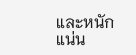และหนักแน่น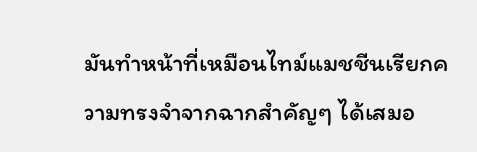มันทำหน้าที่เหมือนไทม์แมชชีนเรียกความทรงจำจากฉากสำคัญๆ ได้เสมอ